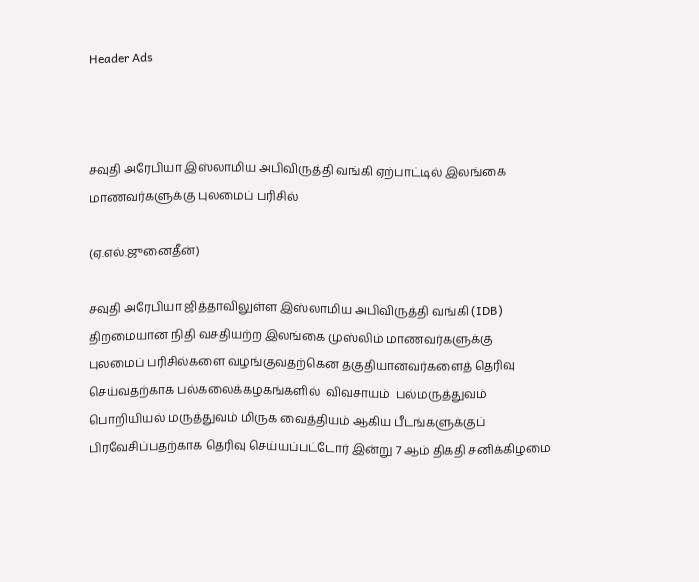Header Ads



சவுதி அரேபியா இஸ்லாமிய அபிவிருத்தி வங்கி ஏற்பாட்டில் இலங்கை மாணவர்களுக்கு புலமைப் பரிசில்

(ஏ.எல்.ஜுனைதீன்)

சவுதி அரேபியா ஜித்தாவிலுள்ள இஸ்லாமிய அபிவிருத்தி வங்கி (IDB) திறமையான நிதி வசதியற்ற இலங்கை முஸ்லிம் மாணவர்களுக்கு புலமைப் பரிசில்களை வழங்குவதற்கென தகுதியானவர்களைத் தெரிவு செய்வதற்காக பல்கலைக்கழகங்களில்  விவசாயம்  பல்மருத்துவம் பொறியியல் மருத்துவம் மிருக வைத்தியம் ஆகிய பீடங்களுக்குப் பிரவேசிப்பதற்காக தெரிவு செய்யப்பட்டோர் இன்று 7 ஆம் திகதி சனிக்கிழமை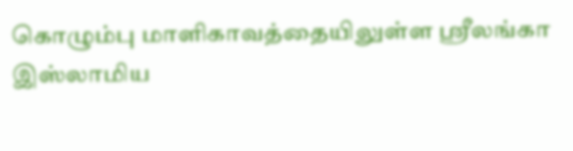கொழும்பு மாளிகாவத்தையிலுள்ள ஸ்ரீலங்கா இஸ்லாமிய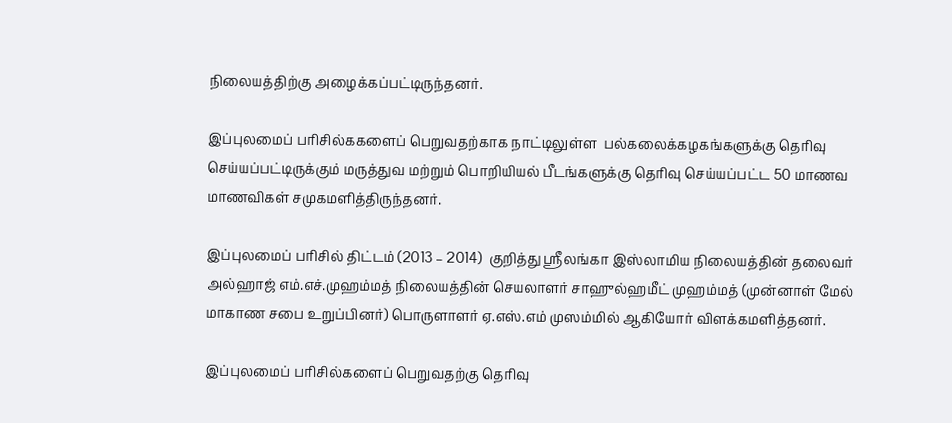நிலையத்திற்கு அழைக்கப்பட்டிருந்தனர்.

இப்புலமைப் பரிசில்ககளைப் பெறுவதற்காக நாட்டிலுள்ள  பல்கலைக்கழகங்களுக்கு தெரிவு செய்யப்பட்டிருக்கும் மருத்துவ மற்றும் பொறியியல் பீடங்களுக்கு தெரிவு செய்யப்பட்ட 50 மாணவ மாணவிகள் சமுகமளித்திருந்தனர்.

இப்புலமைப் பரிசில் திட்டம் (2013 – 2014)  குறித்து ஸ்ரீலங்கா இஸ்லாமிய நிலையத்தின் தலைவர் அல்ஹாஜ் எம்.எச்.முஹம்மத் நிலையத்தின் செயலாளர் சாஹுல்ஹமீட் முஹம்மத் (முன்னாள் மேல் மாகாண சபை உறுப்பினர்) பொருளாளர் ஏ.எஸ்.எம் முஸம்மில் ஆகியோர் விளக்கமளித்தனர்.

இப்புலமைப் பரிசில்களைப் பெறுவதற்கு தெரிவு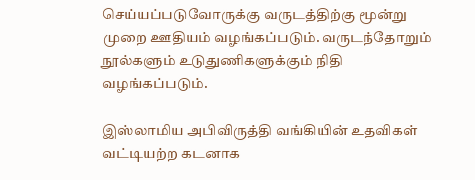செய்யப்படுவோருக்கு வருடத்திற்கு மூன்று முறை ஊதியம் வழங்கப்படும். வருடந்தோறும் நூல்களும் உடுதுணிகளுக்கும் நிதி வழங்கப்படும்.

இஸ்லாமிய அபிவிருத்தி வங்கியின் உதவிகள் வட்டியற்ற கடனாக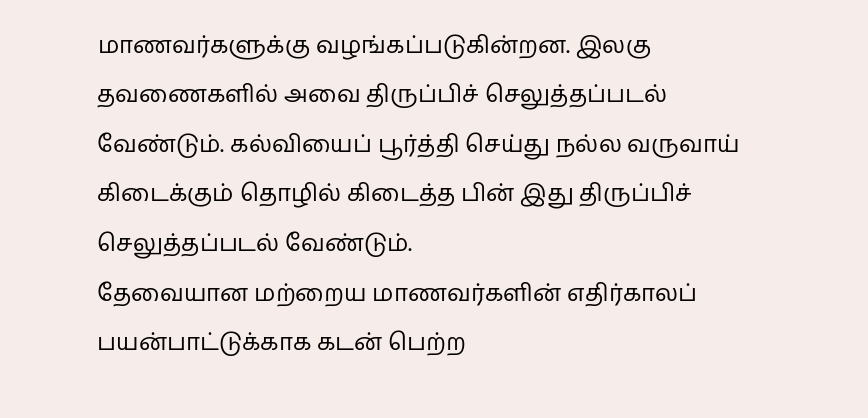மாணவர்களுக்கு வழங்கப்படுகின்றன. இலகு தவணைகளில் அவை திருப்பிச் செலுத்தப்படல் வேண்டும். கல்வியைப் பூர்த்தி செய்து நல்ல வருவாய் கிடைக்கும் தொழில் கிடைத்த பின் இது திருப்பிச் செலுத்தப்படல் வேண்டும்.
தேவையான மற்றைய மாணவர்களின் எதிர்காலப் பயன்பாட்டுக்காக கடன் பெற்ற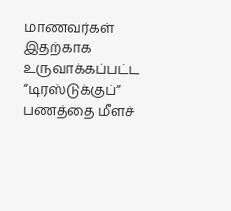மாணவர்கள் இதற்காக உருவாக்கப்பட்ட “டிரஸ்டுக்குப்” பணத்தை மீளச்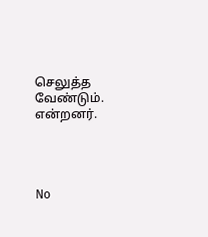செலுத்த வேண்டும். என்றனர்.




No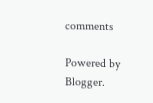comments

Powered by Blogger.